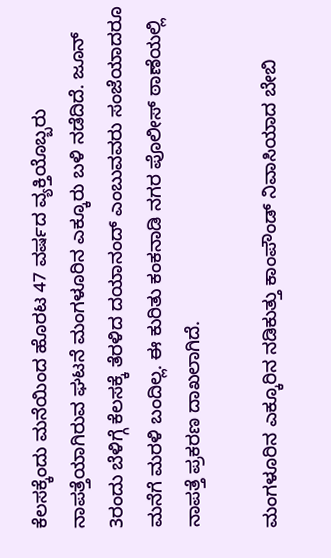ಕೆಲಸಕ್ಕೆಂದು ಮನೆಯಿಂದ ಹೊರಟ 47 ವರ್ಷದ ವ್ಯಕ್ತಿಯೊಬ್ಬರು ನಾಪತ್ತೆಯಾಗಿರುವ ಘಟನೆ ಮಂಗಳೂರಿನ ಎಕ್ಕೂರು ಬಳಿ ನಡೆದಿದೆ. ಜೂನ್ 3ರಂದು ಬೆಳಿಗ್ಗೆ ಕೆಲಸಕ್ಕೆ ತೆರಳಿದ ದಯಾನಂದ್ ಎಂಬುವವರು ಸಂಜೆಯಾದರೂ ಮನೆಗೆ ಮರಳಿ ಬಂದಿಲ್ಲ. ಈ ಕುರಿತು ಕಂಕನಾಡಿ ನಗರ ಪೊಲೀಸ್ ಠಾಣೆಯಲ್ಲಿ ನಾಪತ್ತೆ ಪ್ರಕರಣ ದಾಖಲಾಗಿದೆ.

ಮಂಗಳೂರಿನ ಎಕ್ಕೂರಿನ ನಡಿಕುತ್ತು ಕಾಂಪೌಂಡ್ ನಿವಾಸಿಯಾದ ಬೇಬಿ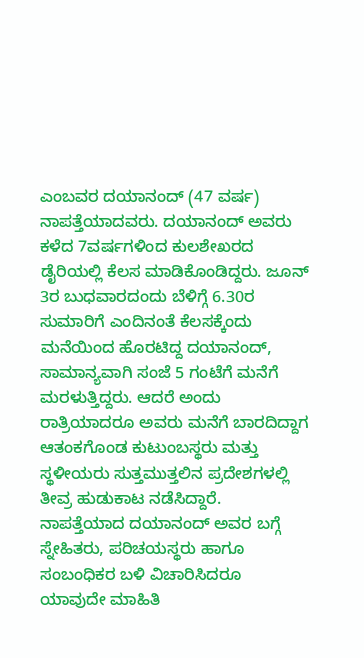ಎಂಬವರ ದಯಾನಂದ್ (47 ವರ್ಷ) ನಾಪತ್ತೆಯಾದವರು. ದಯಾನಂದ್ ಅವರು ಕಳೆದ 7ವರ್ಷಗಳಿಂದ ಕುಲಶೇಖರದ ಡೈರಿಯಲ್ಲಿ ಕೆಲಸ ಮಾಡಿಕೊಂಡಿದ್ದರು. ಜೂನ್ 3ರ ಬುಧವಾರದಂದು ಬೆಳಿಗ್ಗೆ 6.30ರ ಸುಮಾರಿಗೆ ಎಂದಿನಂತೆ ಕೆಲಸಕ್ಕೆಂದು ಮನೆಯಿಂದ ಹೊರಟಿದ್ದ ದಯಾನಂದ್, ಸಾಮಾನ್ಯವಾಗಿ ಸಂಜೆ 5 ಗಂಟೆಗೆ ಮನೆಗೆ ಮರಳುತ್ತಿದ್ದರು. ಆದರೆ ಅಂದು ರಾತ್ರಿಯಾದರೂ ಅವರು ಮನೆಗೆ ಬಾರದಿದ್ದಾಗ ಆತಂಕಗೊಂಡ ಕುಟುಂಬಸ್ಥರು ಮತ್ತು ಸ್ಥಳೀಯರು ಸುತ್ತಮುತ್ತಲಿನ ಪ್ರದೇಶಗಳಲ್ಲಿ ತೀವ್ರ ಹುಡುಕಾಟ ನಡೆಸಿದ್ದಾರೆ.
ನಾಪತ್ತೆಯಾದ ದಯಾನಂದ್ ಅವರ ಬಗ್ಗೆ ಸ್ನೇಹಿತರು, ಪರಿಚಯಸ್ಥರು ಹಾಗೂ ಸಂಬಂಧಿಕರ ಬಳಿ ವಿಚಾರಿಸಿದರೂ ಯಾವುದೇ ಮಾಹಿತಿ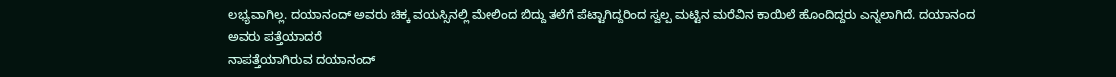ಲಭ್ಯವಾಗಿಲ್ಲ. ದಯಾನಂದ್ ಅವರು ಚಿಕ್ಕ ವಯಸ್ಸಿನಲ್ಲಿ ಮೇಲಿಂದ ಬಿದ್ದು ತಲೆಗೆ ಪೆಟ್ಟಾಗಿದ್ದರಿಂದ ಸ್ವಲ್ಪ ಮಟ್ಟಿನ ಮರೆವಿನ ಕಾಯಿಲೆ ಹೊಂದಿದ್ದರು ಎನ್ನಲಾಗಿದೆ. ದಯಾನಂದ ಅವರು ಪತ್ತೆಯಾದರೆ
ನಾಪತ್ತೆಯಾಗಿರುವ ದಯಾನಂದ್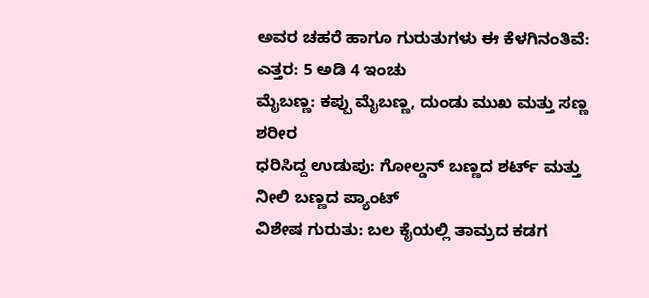ಅವರ ಚಹರೆ ಹಾಗೂ ಗುರುತುಗಳು ಈ ಕೆಳಗಿನಂತಿವೆ:
ಎತ್ತರ: 5 ಅಡಿ 4 ಇಂಚು
ಮೈಬಣ್ಣ: ಕಪ್ಪು ಮೈಬಣ್ಣ, ದುಂಡು ಮುಖ ಮತ್ತು ಸಣ್ಣ ಶರೀರ
ಧರಿಸಿದ್ದ ಉಡುಪು: ಗೋಲ್ಡನ್ ಬಣ್ಣದ ಶರ್ಟ್ ಮತ್ತು ನೀಲಿ ಬಣ್ಣದ ಪ್ಯಾಂಟ್
ವಿಶೇಷ ಗುರುತು: ಬಲ ಕೈಯಲ್ಲಿ ತಾಮ್ರದ ಕಡಗ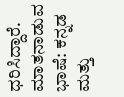ಧರಿಸಿದ್ದಾರೆ.
ಮಾತನಾಡುವ ಭಾಷೆ: ಕನ್ನಡ ಮತ್ತು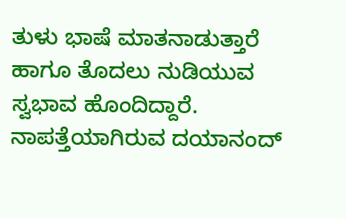ತುಳು ಭಾಷೆ ಮಾತನಾಡುತ್ತಾರೆ ಹಾಗೂ ತೊದಲು ನುಡಿಯುವ ಸ್ವಭಾವ ಹೊಂದಿದ್ದಾರೆ.
ನಾಪತ್ತೆಯಾಗಿರುವ ದಯಾನಂದ್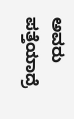ಅವರು ಪತ್ತೆಯಾದ್ರೆ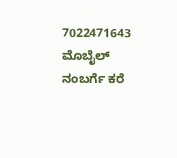7022471643 ಮೊಬೈಲ್ ನಂಬರ್ಗೆ ಕರೆ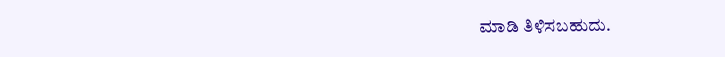ಮಾಡಿ ತಿಳಿಸಬಹುದು.